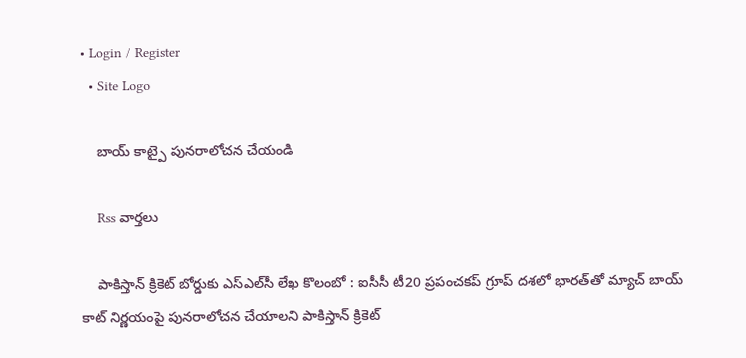• Login / Register
  • Site Logo

    బాయ్ కాట్పై పునరాలోచన చేయండి

    Rss వార్తలు

    పాకిస్తాన్‌ క్రికెట్‌ బోర్డుకు ఎస్‌ఎల్‌సీ లేఖ కొలంబో : ఐసీసీ టీ20 ప్రపంచకప్‌ గ్రూప్‌ దశలో భారత్‌తో మ్యాచ్‌ బాయ్ కాట్‌ నిర్ణయంపై పునరాలోచన చేయాలని పాకిస్తాన్‌ క్రికెట్‌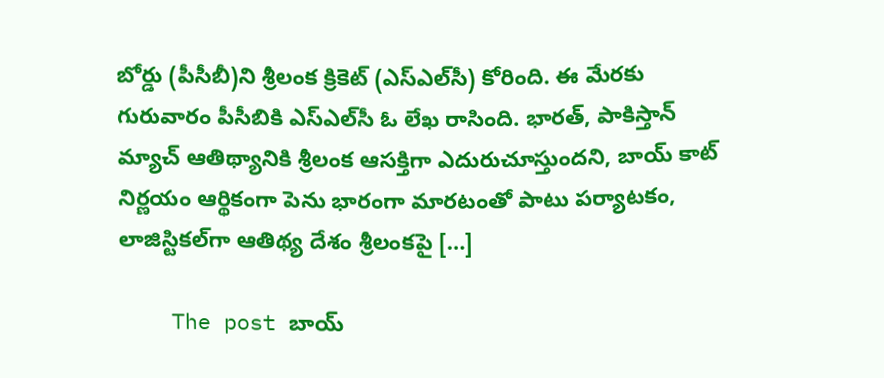బోర్డు (పీసీబీ)ని శ్రీలంక క్రికెట్‌ (ఎస్‌ఎల్‌సీ) కోరింది. ఈ మేరకు గురువారం పీసీబికి ఎస్‌ఎల్‌సీ ఓ లేఖ రాసింది. భారత్‌, పాకిస్తాన్‌ మ్యాచ్‌ ఆతిథ్యానికి శ్రీలంక ఆసక్తిగా ఎదురుచూస్తుందని, బాయ్ కాట్‌ నిర్ణయం ఆర్థికంగా పెను భారంగా మారటంతో పాటు పర్యాటకం, లాజిస్టికల్‌గా ఆతిథ్య దేశం శ్రీలంకపై […]

    The post బాయ్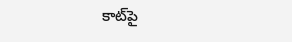కాట్‌పై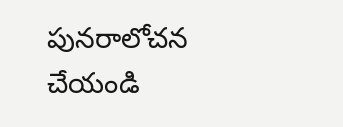పునరాలోచన చేయండి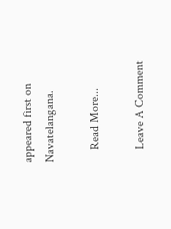appeared first on Navatelangana.

    Read More...

    Leave A Comment